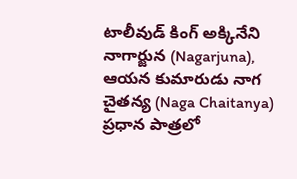టాలీవుడ్ కింగ్ అక్కినేని నాగార్జున (Nagarjuna), ఆయన కుమారుడు నాగ చైతన్య (Naga Chaitanya) ప్రధాన పాత్రలో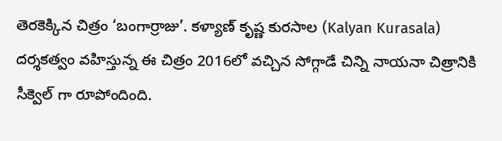తెరకెక్కిన చిత్రం ‘బంగార్రాజు’. కళ్యాణ్ కృష్ణ కురసాల (Kalyan Kurasala) దర్శకత్వం వహిస్తున్న ఈ చిత్రం 2016లో వచ్చిన సోగ్గాడే చిన్ని నాయనా చిత్రానికి సీక్వెల్ గా రూపోందింది.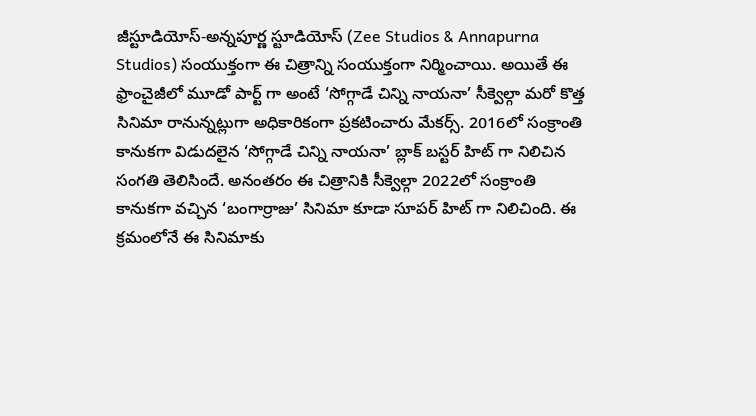జీస్టూడియోస్-అన్నపూర్ణ స్టూడియోస్ (Zee Studios & Annapurna Studios) సంయుక్తంగా ఈ చిత్రాన్ని సంయుక్తంగా నిర్మించాయి. అయితే ఈ ఫ్రాంచైజీలో మూడో పార్ట్ గా అంటే ‘సోగ్గాడే చిన్ని నాయనా’ సీక్వెల్గా మరో కొత్త సినిమా రానున్నట్లుగా అధికారికంగా ప్రకటించారు మేకర్స్. 2016లో సంక్రాంతి కానుకగా విడుదలైన ‘సోగ్గాడే చిన్ని నాయనా’ బ్లాక్ బస్టర్ హిట్ గా నిలిచిన సంగతి తెలిసిందే. అనంతరం ఈ చిత్రానికి సీక్వెల్గా 2022లో సంక్రాంతి కానుకగా వచ్చిన ‘బంగార్రాజు’ సినిమా కూడా సూపర్ హిట్ గా నిలిచింది. ఈ క్రమంలోనే ఈ సినిమాకు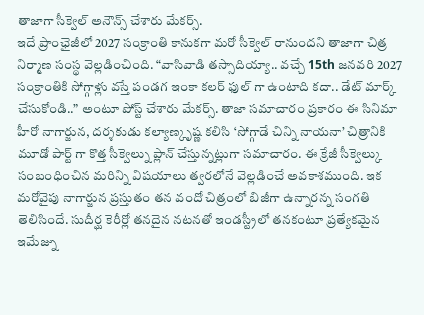తాజాగా సీక్వెల్ అనౌన్స్ చేశారు మేకర్స్.
ఇదే ప్రాంఛైజీలో 2027 సంక్రాంతి కానుకగా మరో సీక్వెల్ రానుందని తాజాగా చిత్ర నిర్మాణ సంస్థ వెల్లడించింది. “వాసివాడి తస్సాదియ్యా.. వచ్చే 15th జనవరి 2027 సంక్రాంతికి సోగ్గాళ్లు వస్తే పండగ ఇంకా కలర్ ఫుల్ గా ఉంటాది కదా.. డేట్ మార్క్ చేసుకోండి..” అంటూ పోస్ట్ చేశారు మేకర్స్. తాజా సమాచారం ప్రకారం ఈ సినిమా హీరో నాగార్జున, దర్శకుడు కల్యాణ్కృష్ణ కలిసి ‘సోగ్గాడే చిన్ని నాయనా’ చిత్రానికి మూడో పార్ట్ గా కొత్త సీక్వెల్ను ప్లాన్ చేస్తున్నట్లుగా సమాచారం. ఈ క్రేజీ సీక్వెల్కు సంబంధించిన మరిన్ని విషయాలు త్వరలోనే వెల్లడించే అవకాశముంది. ఇక మరోవైపు నాగార్జున ప్రస్తుతం తన వందో చిత్రంలో బిజీగా ఉన్నారన్న సంగతి తెలిసిందే. సుదీర్ఘ కెరీర్లో తనదైన నటనతో ఇండస్ట్రీలో తనకంటూ ప్రత్యేకమైన ఇమేజ్ను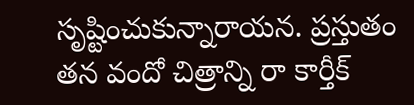సృష్టించుకున్నారాయన. ప్రస్తుతం తన వందో చిత్రాన్ని రా కార్తీక్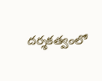దర్శకత్వంలో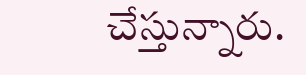చేస్తున్నారు.